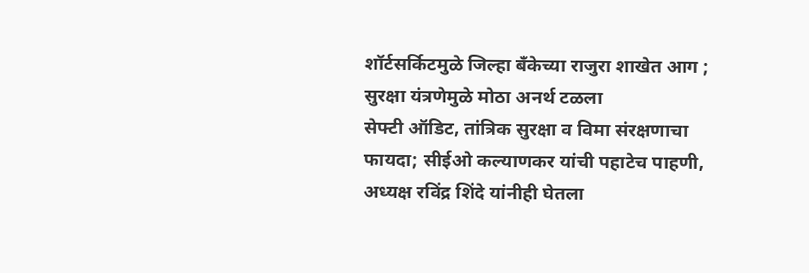शॉर्टसर्किटमुळे जिल्हा बँकेच्या राजुरा शाखेत आग ; सुरक्षा यंत्रणेमुळे मोठा अनर्थ टळला
सेफ्टी ऑडिट, तांत्रिक सुरक्षा व विमा संरक्षणाचा फायदा; सीईओ कल्याणकर यांची पहाटेच पाहणी, अध्यक्ष रविंद्र शिंदे यांनीही घेतला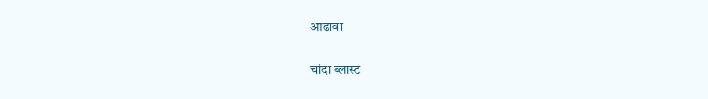आढावा

चांदा ब्लास्ट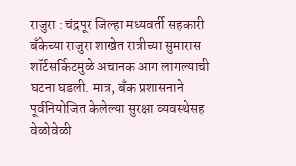राजुरा : चंद्रपूर जिल्हा मध्यवर्ती सहकारी बँकेच्या राजुरा शाखेत रात्रीच्या सुमारास शॉर्टसर्किटमुळे अचानक आग लागल्याची घटना घडली. मात्र, बँक प्रशासनाने पूर्वनियोजित केलेल्या सुरक्षा व्यवस्थेसह वेळोवेळी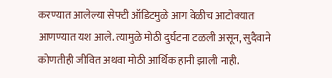करण्यात आलेल्या सेफ्टी ऑडिटमुळे आग वेळीच आटोक्यात आणण्यात यश आले. त्यामुळे मोठी दुर्घटना टळली असून, सुदैवाने कोणतीही जीवित अथवा मोठी आर्थिक हानी झाली नाही.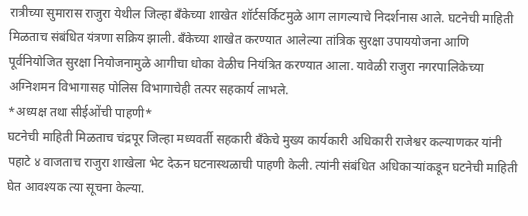रात्रीच्या सुमारास राजुरा येथील जिल्हा बँकेच्या शाखेत शॉर्टसर्किटमुळे आग लागल्याचे निदर्शनास आले. घटनेची माहिती मिळताच संबंधित यंत्रणा सक्रिय झाली. बँकेच्या शाखेत करण्यात आलेल्या तांत्रिक सुरक्षा उपाययोजना आणि पूर्वनियोजित सुरक्षा नियोजनामुळे आगीचा धोका वेळीच नियंत्रित करण्यात आला. यावेळी राजुरा नगरपालिकेच्या अग्निशमन विभागासह पोलिस विभागाचेही तत्पर सहकार्य लाभले.
*अध्यक्ष तथा सीईओंची पाहणी*
घटनेची माहिती मिळताच चंद्रपूर जिल्हा मध्यवर्ती सहकारी बँकेचे मुख्य कार्यकारी अधिकारी राजेश्वर कल्याणकर यांनी पहाटे ४ वाजताच राजुरा शाखेला भेट देऊन घटनास्थळाची पाहणी केली. त्यांनी संबंधित अधिकाऱ्यांकडून घटनेची माहिती घेत आवश्यक त्या सूचना केल्या.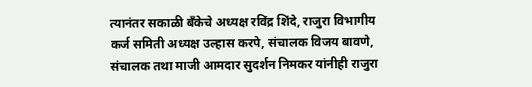त्यानंतर सकाळी बँकेचे अध्यक्ष रविंद्र शिंदे, राजुरा विभागीय कर्ज समिती अध्यक्ष उल्हास करपे, संचालक विजय बावणे, संचालक तथा माजी आमदार सुदर्शन निमकर यांनीही राजुरा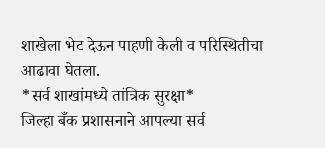शाखेला भेट देऊन पाहणी केली व परिस्थितीचा आढावा घेतला.
*सर्व शाखांमध्ये तांत्रिक सुरक्षा*
जिल्हा बँक प्रशासनाने आपल्या सर्व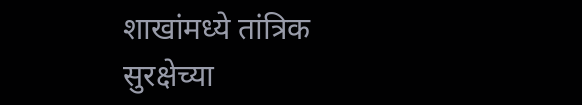शाखांमध्ये तांत्रिक सुरक्षेच्या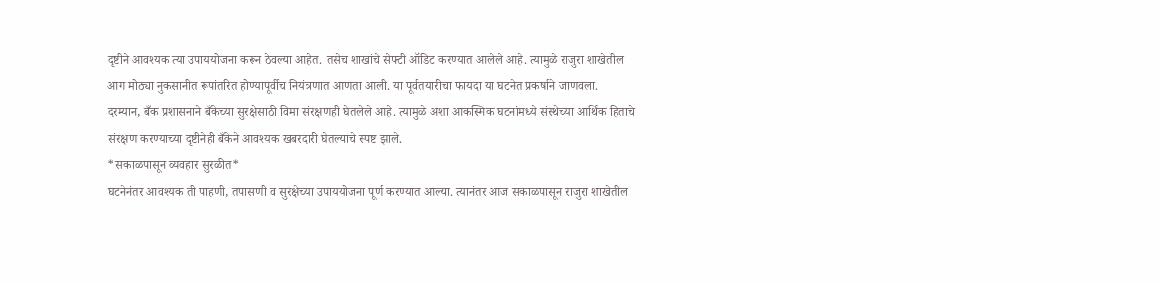दृष्टीने आवश्यक त्या उपाययोजना करून ठेवल्या आहेत. तसेच शाखांचे सेफ्टी ऑडिट करण्यात आलेले आहे. त्यामुळे राजुरा शाखेतील आग मोठ्या नुकसानीत रूपांतरित होण्यापूर्वीच नियंत्रणात आणता आली. या पूर्वतयारीचा फायदा या घटनेत प्रकर्षाने जाणवला.
दरम्यान, बँक प्रशासनाने बँकेच्या सुरक्षेसाठी विमा संरक्षणही घेतलेले आहे. त्यामुळे अशा आकस्मिक घटनांमध्ये संस्थेच्या आर्थिक हिताचे संरक्षण करण्याच्या दृष्टीनेही बँकेने आवश्यक खबरदारी घेतल्याचे स्पष्ट झाले.
*सकाळपासून व्यवहार सुरळीत*
घटनेनंतर आवश्यक ती पाहणी, तपासणी व सुरक्षेच्या उपाययोजना पूर्ण करण्यात आल्या. त्यानंतर आज सकाळपासून राजुरा शाखेतील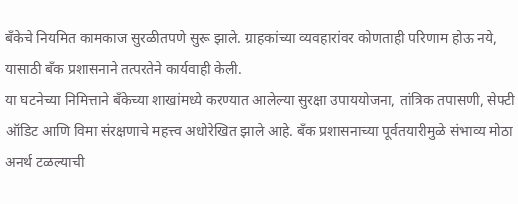बँकेचे नियमित कामकाज सुरळीतपणे सुरू झाले. ग्राहकांच्या व्यवहारांवर कोणताही परिणाम होऊ नये, यासाठी बँक प्रशासनाने तत्परतेने कार्यवाही केली.
या घटनेच्या निमित्ताने बँकेच्या शाखांमध्ये करण्यात आलेल्या सुरक्षा उपाययोजना, तांत्रिक तपासणी, सेफ्टी ऑडिट आणि विमा संरक्षणाचे महत्त्व अधोरेखित झाले आहे. बँक प्रशासनाच्या पूर्वतयारीमुळे संभाव्य मोठा अनर्थ टळल्याची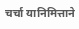चर्चा यानिमित्ताने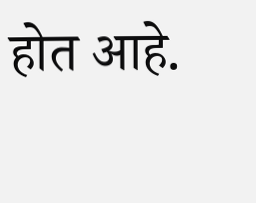होत आहे.